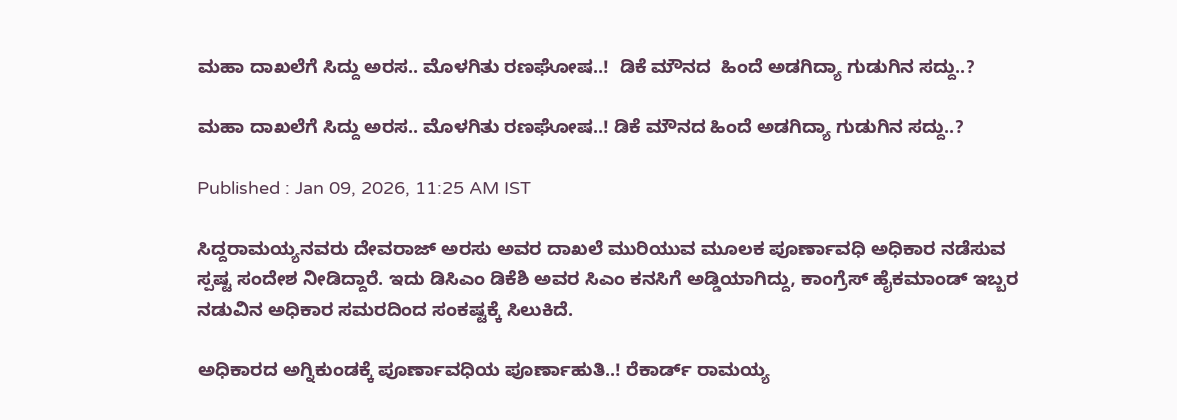ಮಹಾ ದಾಖಲೆಗೆ ಸಿದ್ದು ಅರಸ.. ಮೊಳಗಿತು ರಣಘೋಷ..!  ಡಿಕೆ ಮೌನದ  ಹಿಂದೆ ಅಡಗಿದ್ಯಾ ಗುಡುಗಿನ ಸದ್ದು..?

ಮಹಾ ದಾಖಲೆಗೆ ಸಿದ್ದು ಅರಸ.. ಮೊಳಗಿತು ರಣಘೋಷ..! ಡಿಕೆ ಮೌನದ ಹಿಂದೆ ಅಡಗಿದ್ಯಾ ಗುಡುಗಿನ ಸದ್ದು..?

Published : Jan 09, 2026, 11:25 AM IST

ಸಿದ್ದರಾಮಯ್ಯನವರು ದೇವರಾಜ್ ಅರಸು ಅವರ ದಾಖಲೆ ಮುರಿಯುವ ಮೂಲಕ ಪೂರ್ಣಾವಧಿ ಅಧಿಕಾರ ನಡೆಸುವ ಸ್ಪಷ್ಟ ಸಂದೇಶ ನೀಡಿದ್ದಾರೆ. ಇದು ಡಿಸಿಎಂ ಡಿಕೆಶಿ ಅವರ ಸಿಎಂ ಕನಸಿಗೆ ಅಡ್ಡಿಯಾಗಿದ್ದು, ಕಾಂಗ್ರೆಸ್ ಹೈಕಮಾಂಡ್ ಇಬ್ಬರ ನಡುವಿನ ಅಧಿಕಾರ ಸಮರದಿಂದ ಸಂಕಷ್ಟಕ್ಕೆ ಸಿಲುಕಿದೆ.

ಅಧಿಕಾರದ ಅಗ್ನಿಕುಂಡಕ್ಕೆ ಪೂರ್ಣಾವಧಿಯ ಪೂರ್ಣಾಹುತಿ..! ರೆಕಾರ್ಡ್ ರಾಮಯ್ಯ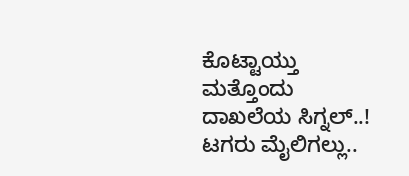ಕೊಟ್ಟಾಯ್ತು ಮತ್ತೊಂದು ದಾಖಲೆಯ ಸಿಗ್ನಲ್..! ಟಗರು ಮೈಲಿಗಲ್ಲು..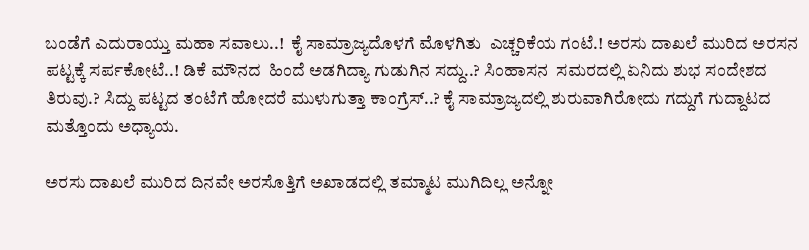ಬಂಡೆಗೆ ಎದುರಾಯ್ತು ಮಹಾ ಸವಾಲು..!  ಕೈ ಸಾಮ್ರಾಜ್ಯದೊಳಗೆ ಮೊಳಗಿತು  ಎಚ್ಚರಿಕೆಯ ಗಂಟೆ.! ಅರಸು ದಾಖಲೆ ಮುರಿದ ಅರಸನ
ಪಟ್ಟಕ್ಕೆ ಸರ್ಪಕೋಟೆ..! ಡಿಕೆ ಮೌನದ  ಹಿಂದೆ ಅಡಗಿದ್ಯಾ ಗುಡುಗಿನ ಸದ್ದು..? ಸಿಂಹಾಸನ  ಸಮರದಲ್ಲಿ ಏನಿದು ಶುಭ ಸಂದೇಶದ ತಿರುವು.? ಸಿದ್ದು ಪಟ್ಟದ ತಂಟೆಗೆ ಹೋದರೆ ಮುಳುಗುತ್ತಾ ಕಾಂಗ್ರೆಸ್..? ಕೈ ಸಾಮ್ರಾಜ್ಯದಲ್ಲಿ ಶುರುವಾಗಿರೋದು ಗದ್ದುಗೆ ಗುದ್ದಾಟದ ಮತ್ತೊಂದು ಅಧ್ಯಾಯ.

ಅರಸು ದಾಖಲೆ ಮುರಿದ ದಿನವೇ ಅರಸೊತ್ತಿಗೆ ಅಖಾಡದಲ್ಲಿ ತಮ್ಮಾಟ ಮುಗಿದಿಲ್ಲ ಅನ್ನೋ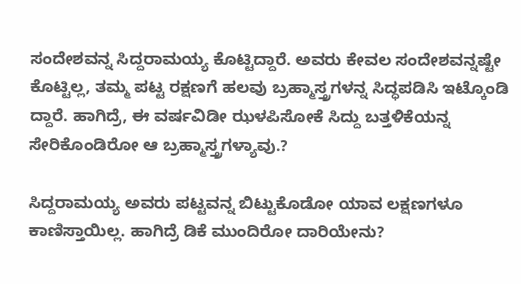ಸಂದೇಶವನ್ನ ಸಿದ್ದರಾಮಯ್ಯ ಕೊಟ್ಟಿದ್ದಾರೆ. ಅವರು ಕೇವಲ ಸಂದೇಶವನ್ನಷ್ಟೇ ಕೊಟ್ಟಿಲ್ಲ, ತಮ್ಮ ಪಟ್ಟ ರಕ್ಷಣಗೆ ಹಲವು ಬ್ರಹ್ಮಾಸ್ತ್ರಗಳನ್ನ ಸಿದ್ಧಪಡಿಸಿ ಇಟ್ಕೊಂಡಿ ದ್ದಾರೆ. ಹಾಗಿದ್ರೆ, ಈ ವರ್ಷವಿಡೀ ಝಳಪಿಸೋಕೆ ಸಿದ್ದು ಬತ್ತಳಿಕೆಯನ್ನ ಸೇರಿಕೊಂಡಿರೋ ಆ ಬ್ರಹ್ಮಾಸ್ತ್ರಗಳ್ಯಾವು.?

ಸಿದ್ದರಾಮಯ್ಯ ಅವರು ಪಟ್ಟವನ್ನ ಬಿಟ್ಟುಕೊಡೋ ಯಾವ ಲಕ್ಷಣಗಳೂ ಕಾಣಿಸ್ತಾಯಿಲ್ಲ. ಹಾಗಿದ್ರೆ ಡಿಕೆ ಮುಂದಿರೋ ದಾರಿಯೇನು?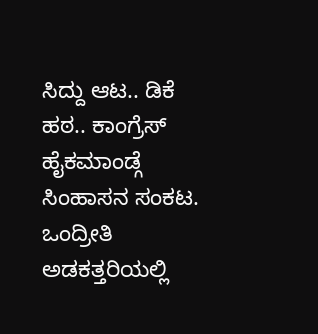ಸಿದ್ದು ಆಟ.. ಡಿಕೆ ಹಠ.. ಕಾಂಗ್ರೆಸ್ ಹೈಕಮಾಂಡ್ಗೆ ಸಿಂಹಾಸನ ಸಂಕಟ. ಒಂದ್ರೀತಿ ಅಡಕತ್ತರಿಯಲ್ಲಿ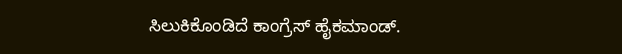ಸಿಲುಕಿಕೊಂಡಿದೆ ಕಾಂಗ್ರೆಸ್ ಹೈಕಮಾಂಡ್.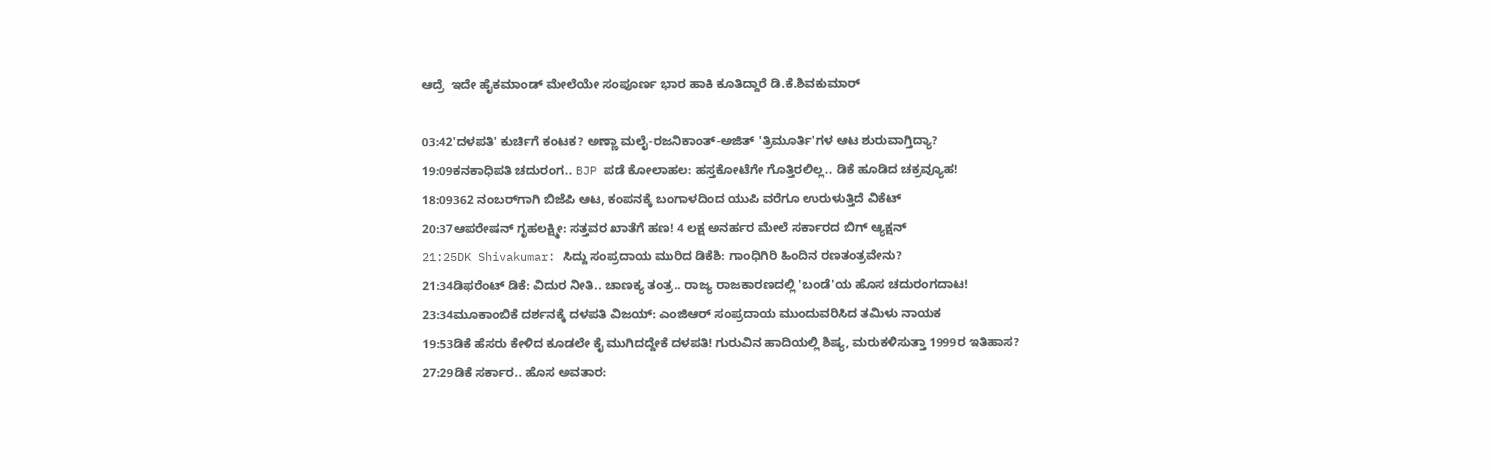ಆದ್ರೆ  ಇದೇ ಹೈಕಮಾಂಡ್ ಮೇಲೆಯೇ ಸಂಪೂರ್ಣ ಭಾರ ಹಾಕಿ ಕೂತಿದ್ದಾರೆ ಡಿ.ಕೆ.ಶಿವಕುಮಾರ್

03:42'ದಳಪತಿ' ಕುರ್ಚಿಗೆ ಕಂಟಕ? ಅಣ್ಣಾ ಮಲೈ-ರಜನಿಕಾಂತ್-ಅಜಿತ್ 'ತ್ರಿಮೂರ್ತಿ'ಗಳ ಆಟ ಶುರುವಾಗ್ತಿದ್ಯಾ?
19:09ಕನಕಾಧಿಪತಿ ಚದುರಂಗ.. BJP ಪಡೆ ಕೋಲಾಹಲ: ಹಸ್ತಕೋಟೆಗೇ ಗೊತ್ತಿರಲಿಲ್ಲ.. ಡಿಕೆ ಹೂಡಿದ ಚಕ್ರವ್ಯೂಹ!
18:09362 ನಂಬರ್‌ಗಾಗಿ ಬಿಜೆಪಿ ಆಟ, ಕಂಪನಕ್ಕೆ ಬಂಗಾಳದಿಂದ ಯುಪಿ ವರೆಗೂ ಉರುಳುತ್ತಿದೆ ವಿಕೆಟ್
20:37ಆಪರೇಷನ್ ಗೃಹಲಕ್ಷ್ಮೀ: ಸತ್ತವರ ಖಾತೆಗೆ ಹಣ! 4 ಲಕ್ಷ ಅನರ್ಹರ ಮೇಲೆ ಸರ್ಕಾರದ ಬಿಗ್ ಆ್ಯಕ್ಷನ್
21:25DK Shivakumar: ಸಿದ್ದು ಸಂಪ್ರದಾಯ ಮುರಿದ ಡಿಕೆಶಿ: ಗಾಂಧಿಗಿರಿ ಹಿಂದಿನ ರಣತಂತ್ರವೇನು?
21:34ಡಿಫರೆಂಟ್ ಡಿಕೆ: ವಿದುರ ನೀತಿ.. ಚಾಣಕ್ಯ ತಂತ್ರ.. ರಾಜ್ಯ ರಾಜಕಾರಣದಲ್ಲಿ 'ಬಂಡೆ'ಯ ಹೊಸ ಚದುರಂಗದಾಟ!
23:34ಮೂಕಾಂಬಿಕೆ ದರ್ಶನಕ್ಕೆ ದಳಪತಿ ವಿಜಯ್: ಎಂಜಿಆರ್‌ ಸಂಪ್ರದಾಯ ಮುಂದುವರಿಸಿದ ತಮಿಳು ನಾಯಕ
19:53ಡಿಕೆ ಹೆಸರು ಕೇಳಿದ ಕೂಡಲೇ ಕೈ ಮುಗಿದದ್ದೇಕೆ ದಳಪತಿ! ಗುರುವಿನ ಹಾದಿಯಲ್ಲಿ ಶಿಷ್ಯ, ಮರುಕಳಿಸುತ್ತಾ 1999ರ ಇತಿಹಾಸ?
27:29ಡಿಕೆ ಸರ್ಕಾರ.. ಹೊಸ ಅವತಾರ: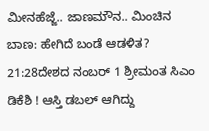ಮೀನಹೆಜ್ಜೆ.. ಜಾಣಮೌನ.. ಮಿಂಚಿನ ಬಾಣ: ಹೇಗಿದೆ ಬಂಡೆ ಆಡಳಿತ?
21:28ದೇಶದ ನಂಬರ್ 1 ಶ್ರೀಮಂತ ಸಿಎಂ ಡಿಕೆಶಿ ! ಆಸ್ತಿ ಡಬಲ್ ಆಗಿದ್ದು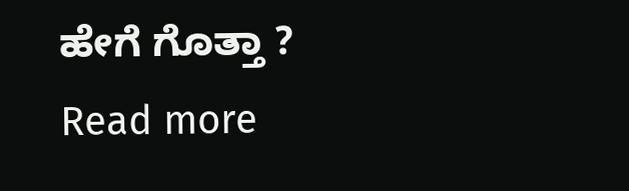ಹೇಗೆ ಗೊತ್ತಾ ?
Read more